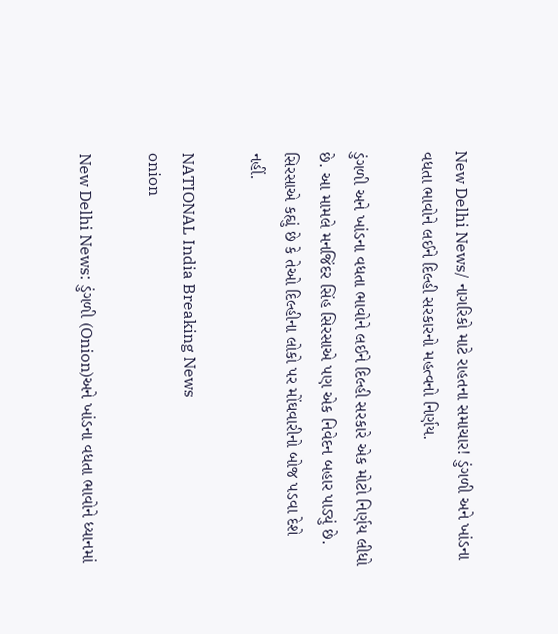New Delhi News/ નાગરિકો માટે રાહતના સમાચાર! ડુંગળી અને ખાંડના વધતા ભાવોને લઈને દિલ્હી સરકારનો મહત્વનો નિર્ણય.

ડુંગળી અને ખાંડના વધતા ભાવોને લઈને દિલ્હી સરકારે એક મોટો નિર્ણય લીધો છે. આ મામલે મનજિંદર સિંહ સિરસાએ પણ એક નિવેદન બહાર પાડ્યું છે. સિરસાએ કહ્યું છે કે તેઓ દિલ્હીના લોકો પર મોંઘવારીનો બોજ પડવા દેશે નહીં.

NATIONAL India Breaking News
onion

New Delhi News: ડુંગળી (Onion)અને ખાંડના વધતા ભાવોને ધ્યાનમાં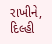રાખીને, દિલ્હી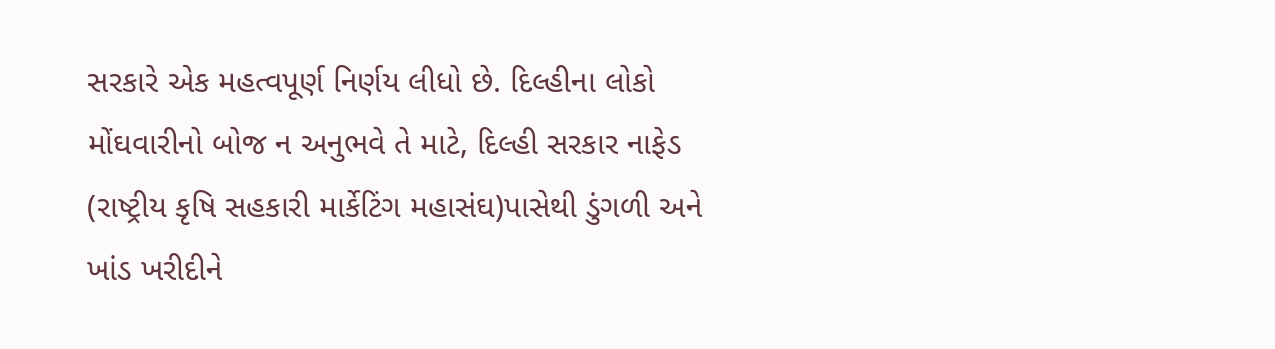સરકારે એક મહત્વપૂર્ણ નિર્ણય લીધો છે. દિલ્હીના લોકો મોંઘવારીનો બોજ ન અનુભવે તે માટે, દિલ્હી સરકાર નાફેડ (રાષ્ટ્રીય કૃષિ સહકારી માર્કેટિંગ મહાસંઘ)પાસેથી ડુંગળી અને ખાંડ ખરીદીને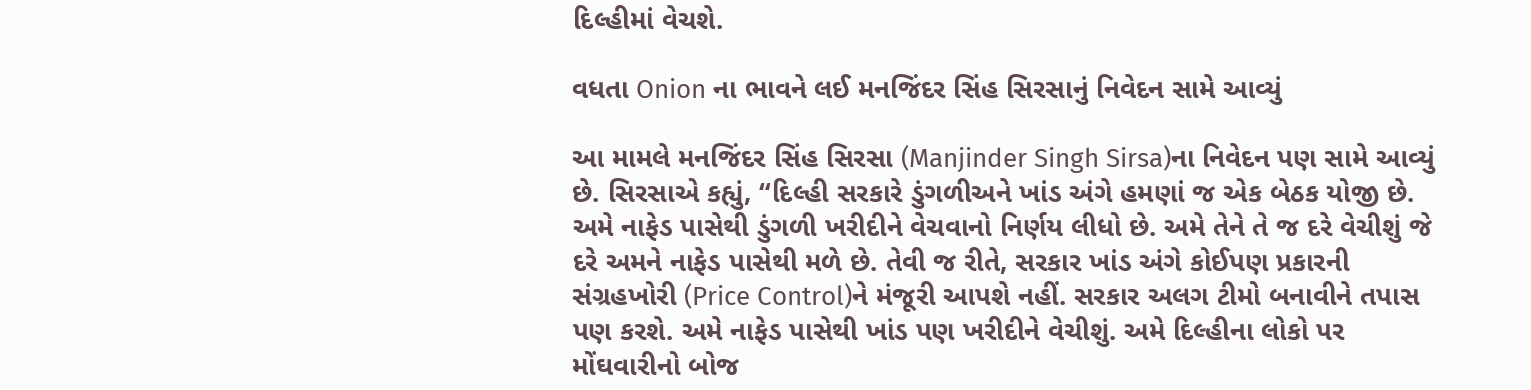દિલ્હીમાં વેચશે.

વધતા Onion ના ભાવને લઈ મનજિંદર સિંહ સિરસાનું નિવેદન સામે આવ્યું

આ મામલે મનજિંદર સિંહ સિરસા (Manjinder Singh Sirsa)ના નિવેદન પણ સામે આવ્યું છે. સિરસાએ કહ્યું, “દિલ્હી સરકારે ડુંગળીઅને ખાંડ અંગે હમણાં જ એક બેઠક યોજી છે. અમે નાફેડ પાસેથી ડુંગળી ખરીદીને વેચવાનો નિર્ણય લીધો છે. અમે તેને તે જ દરે વેચીશું જે દરે અમને નાફેડ પાસેથી મળે છે. તેવી જ રીતે, સરકાર ખાંડ અંગે કોઈપણ પ્રકારની સંગ્રહખોરી (Price Control)ને મંજૂરી આપશે નહીં. સરકાર અલગ ટીમો બનાવીને તપાસ પણ કરશે. અમે નાફેડ પાસેથી ખાંડ પણ ખરીદીને વેચીશું. અમે દિલ્હીના લોકો પર મોંઘવારીનો બોજ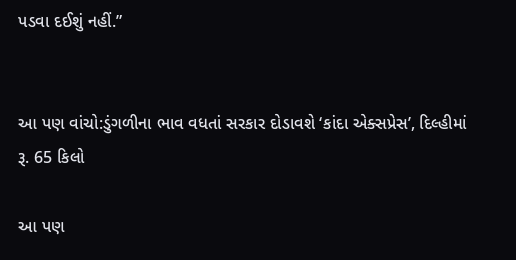પડવા દઈશું નહીં.”


આ પણ વાંચો:ડુંગળીના ભાવ વધતાં સરકાર દોડાવશે ‘કાંદા એક્સપ્રેસ’, દિલ્હીમાં રૂ. 65 કિલો

આ પણ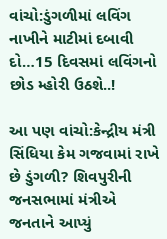વાંચો:ડુંગળીમાં લવિંગ નાખીને માટીમાં દબાવી દો…15 દિવસમાં લવિંગનો છોડ મ્હોરી ઉઠશે..!

આ પણ વાંચો:કેન્દ્રીય મંત્રી સિંધિયા કેમ ગજવામાં રાખે છે ડુંગળી? શિવપુરીની જનસભામાં મંત્રીએ જનતાને આપ્યું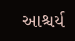આશ્ચર્ય